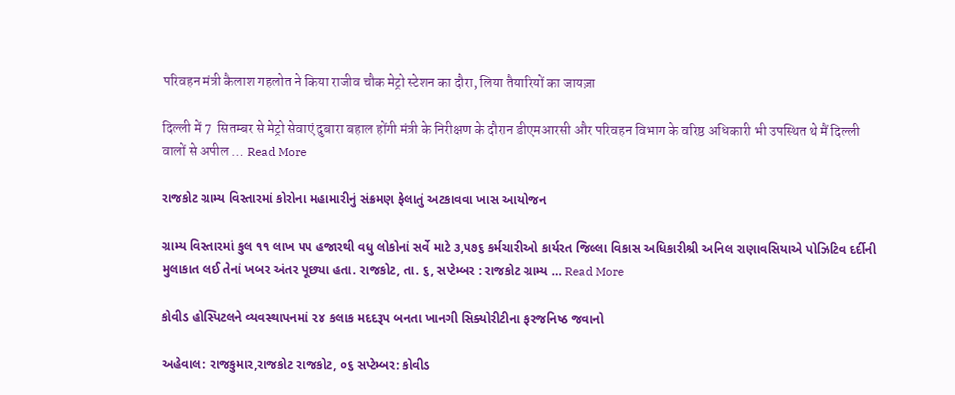परिवहन मंत्री कैलाश गहलोत ने किया राजीव चौक मेट्रो स्टेशन का दौरा, लिया तैयारियों का जायज़ा

दिल्ली में 7  सितम्बर से मेट्रो सेवाएं दुबारा बहाल होंगी मंत्री के निरीक्षण के दौरान डीएमआरसी और परिवहन विभाग के वरिष्ठ अधिकारी भी उपस्थित थे मैं दिल्ली वालों से अपील … Read More

રાજકોટ ગ્રામ્ય વિસ્તારમાં કોરોના મહામારીનું સંક્રમણ ફેલાતું અટકાવવા ખાસ આયોજન

ગ્રામ્ય વિસ્તારમાં કુલ ૧૧ લાખ ૫૫ હજારથી વધુ લોકોનાં સર્વે માટે ૩,૫૭૬ કર્મચારીઓ કાર્યરત જિલ્લા વિકાસ અધિકારીશ્રી અનિલ રાણાવસિયાએ પોઝિટિવ દર્દીની મુલાકાત લઈ તેનાં ખબર અંતર પૂછ્યા હતા. રાજકોટ, તા. ૬, સપ્ટેમ્બર : રાજકોટ ગ્રામ્ય … Read More

કોવીડ હોસ્પિટલને વ્યવસ્થાપનમાં ૨૪ કલાક મદદરૂપ બનતા ખાનગી સિક્યોરીટીના ફરજનિષ્ઠ જવાનો

અહેવાલ: રાજકુમાર,રાજકોટ રાજકોટ, ૦૬ સપ્ટેમ્બર: કોવીડ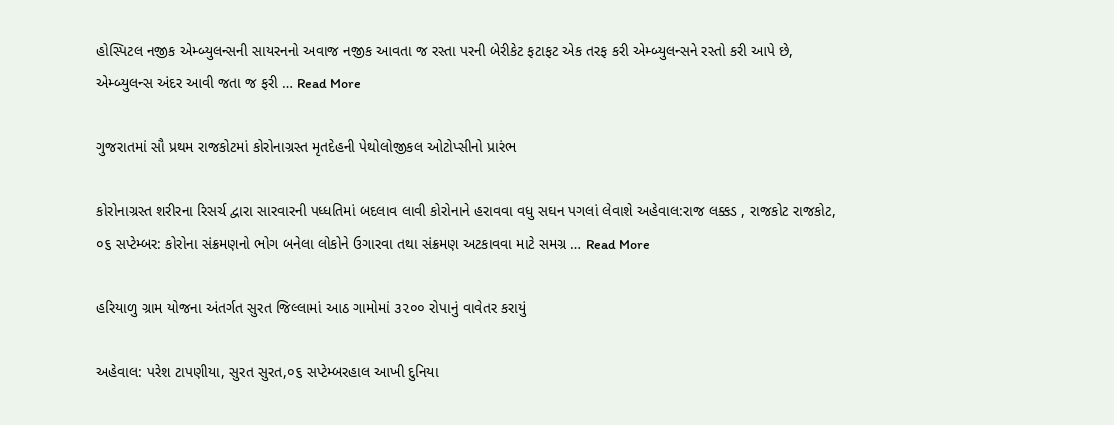હોસ્પિટલ નજીક એમ્બ્યુલન્સની સાયરનનો અવાજ નજીક આવતા જ રસ્તા પરની બેરીકેટ ફટાફટ એક તરફ કરી એમ્બ્યુલન્સને રસ્તો કરી આપે છે, એમ્બ્યુલન્સ અંદર આવી જતા જ ફરી … Read More

ગુજરાતમાં સૌ પ્રથમ રાજકોટમાં કોરોનાગ્રસ્ત મૃતદેહની પેથોલોજીકલ ઓટોપ્સીનો પ્રારંભ

કોરોનાગ્રસ્ત શરીરના રિસર્ચ દ્વારા સારવારની પધ્ધતિમાં બદલાવ લાવી કોરોનાને હરાવવા વધુ સઘન પગલાં લેવાશે અહેવાલ:રાજ લક્કડ , રાજકોટ રાજકોટ, ૦૬ સપ્ટેમ્બર: કોરોના સંક્રમણનો ભોગ બનેલા લોકોને ઉગારવા તથા સંક્રમણ અટકાવવા માટે સમગ્ર … Read More

હરિયાળુ ગ્રામ યોજના અંતર્ગત સુરત જિલ્લામાં આઠ ગામોમાં ૩૨૦૦ રોપાનું વાવેતર કરાયું

અહેવાલ: પરેશ ટાપણીયા, સુરત સુરત,૦૬ સપ્ટેમ્બરહાલ આખી દુનિયા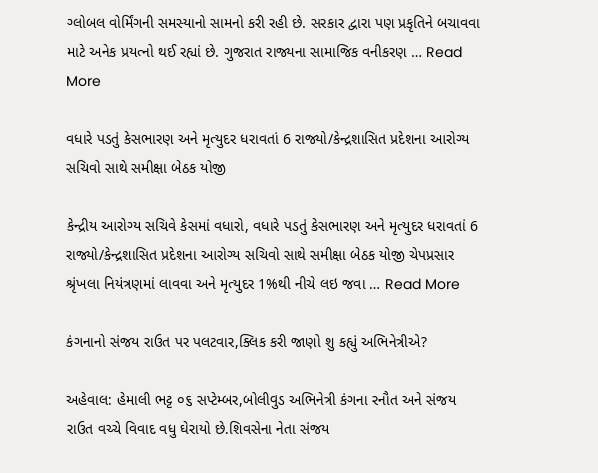ગ્લોબલ વોર્મિંગની સમસ્યાનો સામનો કરી રહી છે. સરકાર દ્વારા પણ પ્રકૃતિને બચાવવા માટે અનેક પ્રયત્નો થઈ રહ્યાં છે. ગુજરાત રાજ્યના સામાજિક વનીકરણ … Read More

વધારે પડતું કેસભારણ અને મૃત્યુદર ધરાવતાં 6 રાજ્યો/કેન્દ્રશાસિત પ્રદેશના આરોગ્ય સચિવો સાથે સમીક્ષા બેઠક યોજી

કેન્દ્રીય આરોગ્ય સચિવે કેસમાં વધારો, વધારે પડતું કેસભારણ અને મૃત્યુદર ધરાવતાં 6 રાજ્યો/કેન્દ્રશાસિત પ્રદેશના આરોગ્ય સચિવો સાથે સમીક્ષા બેઠક યોજી ચેપપ્રસાર શ્રૃંખલા નિયંત્રણમાં લાવવા અને મૃત્યુદર 1%થી નીચે લઇ જવા … Read More

કંગનાનો સંજય રાઉત પર પલટવાર,ક્લિક કરી જાણો શુ કહ્યું અભિનેત્રીએ?

અહેવાલ: હેમાલી ભટ્ટ ૦૬ સપ્ટેમ્બર,બોલીવુડ અભિનેત્રી કંગના રનૌત અને સંજય રાઉત વચ્ચે વિવાદ વધુ ઘેરાયો છે.શિવસેના નેતા સંજય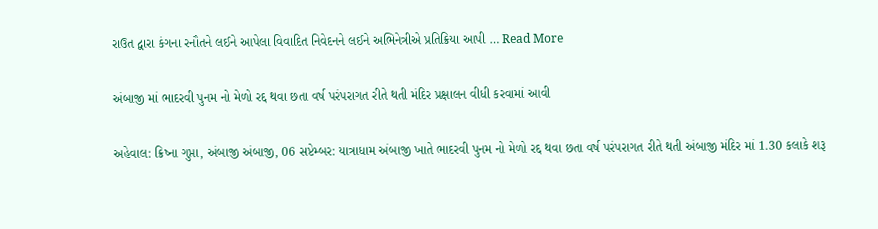રાઉત દ્વારા કંગના રનૌતને લઈને આપેલા વિવાદિત નિવેદનને લઈને અભિનેત્રીએ પ્રતિક્રિયા આપી … Read More

અંબાજી માં ભાદરવી પુનમ નો મેળો રદ્દ થવા છતા વર્ષ પરંપરાગત રીતે થતી મંદિર પ્રક્ષાલન વીધી કરવામાં આવી

અહેવાલ: ક્રિષ્ના ગુપ્તા, અંબાજી અંબાજી, 06 સપ્ટેમ્બર: યાત્રાધામ અંબાજી ખાતે ભાદરવી પુનમ નો મેળો રદ્દ થવા છતા વર્ષ પરંપરાગત રીતે થતી અંબાજી મંદિર માં 1.30 કલાકે શરૂ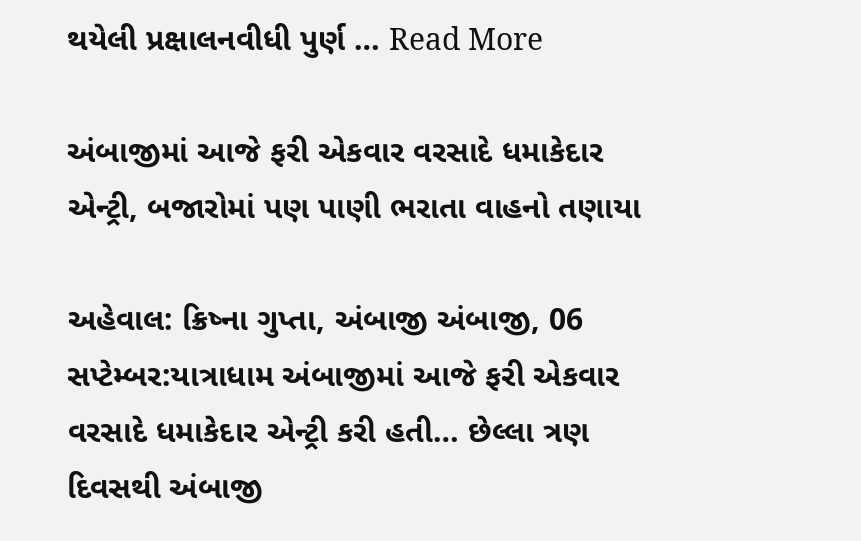થયેલી પ્રક્ષાલનવીધી પુર્ણ … Read More

અંબાજીમાં આજે ફરી એકવાર વરસાદે ધમાકેદાર એન્ટ્રી, બજારોમાં પણ પાણી ભરાતા વાહનો તણાયા

અહેવાલ: ક્રિષ્ના ગુપ્તા, અંબાજી અંબાજી, 06 સપ્ટેમ્બર:યાત્રાધામ અંબાજીમાં આજે ફરી એકવાર વરસાદે ધમાકેદાર એન્ટ્રી કરી હતી… છેલ્લા ત્રણ દિવસથી અંબાજી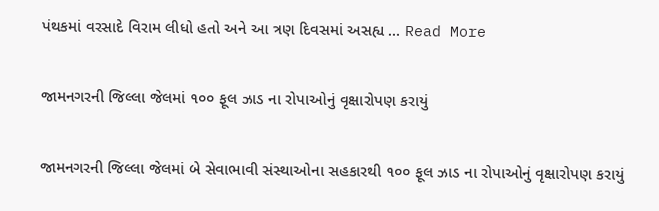પંથકમાં વરસાદે વિરામ લીધો હતો અને આ ત્રણ દિવસમાં અસહ્ય … Read More

જામનગરની જિલ્લા જેલમાં ૧૦૦ ફૂલ ઝાડ ના રોપાઓનું વૃક્ષારોપણ કરાયું

જામનગરની જિલ્લા જેલમાં બે સેવાભાવી સંસ્થાઓના સહકારથી ૧૦૦ ફૂલ ઝાડ ના રોપાઓનું વૃક્ષારોપણ કરાયું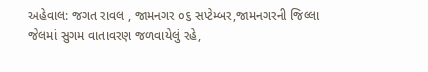અહેવાલ: જગત રાવલ , જામનગર ૦૬ સપ્ટેમ્બર,જામનગરની જિલ્લા જેલમાં સુગમ વાતાવરણ જળવાયેલું રહે,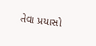તેવા પ્રયાસો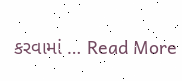કરવામાં … Read More